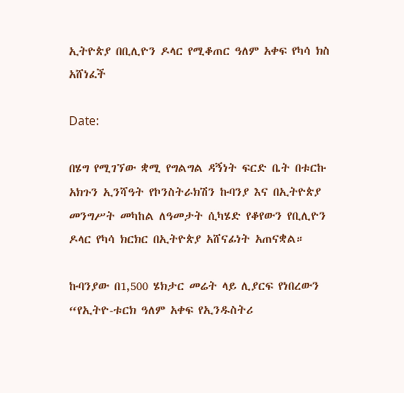ኢትዮጵያ በቢሊዮን ዶላር የሚቆጠር ዓለም አቀፍ የካሳ ክስ አሸነፈች

Date:

በሄግ የሚገኘው ቋሚ የግልግል ዳኝነት ፍርድ ቤት በቱርኩ አክጉን ኢንሻዓት የኮንስትራክሽን ኩባንያ እና በኢትዮጵያ መንግሥት መካከል ለዓመታት ሲካሄድ የቆየውን የቢሊዮን ዶላር የካሳ ክርክር በኢትዮጵያ አሸናፊነት አጠናቋል።

ኩባንያው በ1,500 ሄክታር መሬት ላይ ሊያርፍ የነበረውን “የኢትዮ-ቱርክ ዓለም አቀፍ የኢንዱስትሪ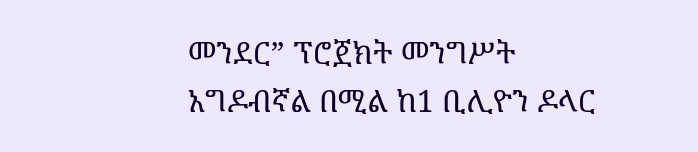መንደር” ፕሮጀክት መንግሥት አግዶብኛል በሚል ከ1 ቢሊዮን ዶላር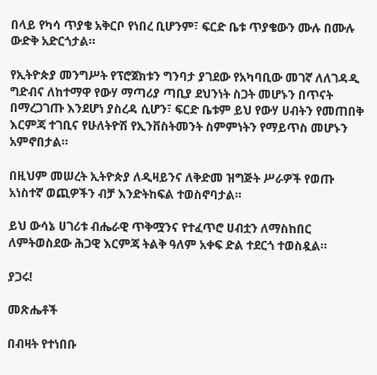በላይ የካሳ ጥያቄ አቅርቦ የነበረ ቢሆንም፣ ፍርድ ቤቱ ጥያቄውን ሙሉ በሙሉ ውድቅ አድርጎታል።

የኢትዮጵያ መንግሥት የፕሮጀክቱን ግንባታ ያገደው የአካባቢው መገኛ ለለገዳዲ ግድብና ለከተማዋ የውሃ ማጣሪያ ጣቢያ ደህንነት ስጋት መሆኑን በጥናት በማረጋገጡ እንደሆነ ያስረዳ ሲሆን፣ ፍርድ ቤቱም ይህ የውሃ ሀብትን የመጠበቅ እርምጃ ተገቢና የሁለትዮሽ የኢንቨስትመንት ስምምነትን የማይጥስ መሆኑን አምኖበታል።

በዚህም መሠረት ኢትዮጵያ ለዲዛይንና ለቅድመ ዝግጅት ሥራዎች የወጡ አነስተኛ ወጪዎችን ብቻ እንድትከፍል ተወስኖባታል።

ይህ ውሳኔ ሀገሪቱ ብሔራዊ ጥቅሟንና የተፈጥሮ ሀብቷን ለማስከበር ለምትወስደው ሕጋዊ እርምጃ ትልቅ ዓለም አቀፍ ድል ተደርጎ ተወስዷል።

ያጋሩ!

መጽሔቶች

በብዛት የተነበቡ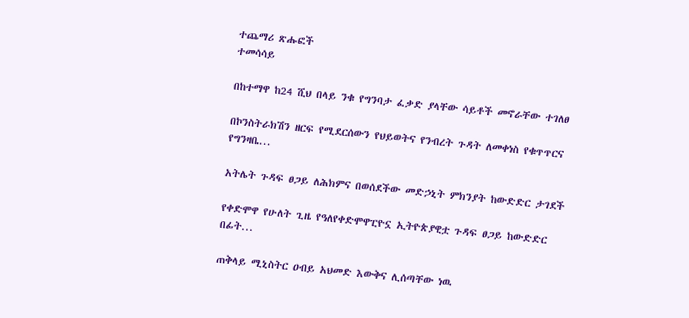ተጨማሪ ጽሑፎች
ተመሳሳይ

በከተማዋ ከ24 ሺህ በላይ ንቁ የግንባታ ፈቃድ ያላቸው ሳይቶች መኖራቸው ተገለፀ

በኮንስትራክሽን ዘርፍ የሚደርሰውን የህይወትና የንብረት ጉዳት ለመቀነስ የቁጥጥርና የግንዛቤ...

አትሌት ጉዳፍ ፀጋይ ለሕክምና በወሰደችው መድኃኒት ምክንያት ከውድድር ታገደች

የቀድሞዋ የሁለት ጊዜ የዓለየቀድሞዋፒዮኗ ኢትዮጵያዊቷ ጉዳፍ ፀጋይ ከውድድር በፊት...

ጠቅላይ ሚኒስትር ዐብይ አህመድ እውቅና ሊሰጣቸው ነዉ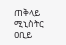ጠቅላይ ሚኒስትር ዐቢይ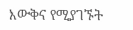እውቅና የሚያገኙት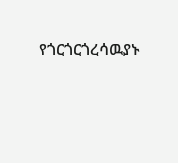የጎርጎርጎረሳዉያኑ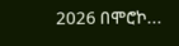2026 በሞሮኮ...